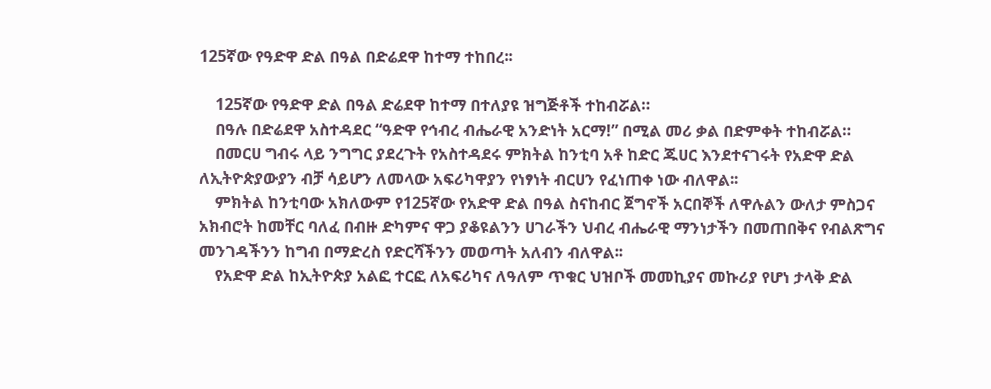125ኛው የዓድዋ ድል በዓል በድሬደዋ ከተማ ተከበረ፡፡

    125ኛው የዓድዋ ድል በዓል ድሬደዋ ከተማ በተለያዩ ዝግጅቶች ተከብሯል።
    በዓሉ በድሬደዋ አስተዳደር “ዓድዋ የኅብረ ብሔራዊ አንድነት አርማ!” በሚል መሪ ቃል በድምቀት ተከብሯል።
    በመርሀ ግብሩ ላይ ንግግር ያደረጉት የአስተዳደሩ ምክትል ከንቲባ አቶ ከድር ጁሀር እንደተናገሩት የአድዋ ድል ለኢትዮጵያውያን ብቻ ሳይሆን ለመላው አፍሪካዋያን የነፃነት ብርሀን የፈነጠቀ ነው ብለዋል፡፡
    ምክትል ከንቲባው አክለውም የ125ኛው የአድዋ ድል በዓል ስናከብር ጀግኖች አርበኞች ለዋሉልን ውለታ ምስጋና አክብሮት ከመቸር ባለፈ በብዙ ድካምና ዋጋ ያቆዩልንን ሀገራችን ህብረ ብሔራዊ ማንነታችን በመጠበቅና የብልጽግና መንገዳችንን ከግብ በማድረስ የድርሻችንን መወጣት አለብን ብለዋል፡፡
    የአድዋ ድል ከኢትዮጵያ አልፎ ተርፎ ለአፍሪካና ለዓለም ጥቁር ህዝቦች መመኪያና መኩሪያ የሆነ ታላቅ ድል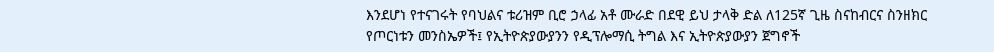እንደሆነ የተናገሩት የባህልና ቱሪዝም ቢሮ ኃላፊ አቶ ሙራድ በደዊ ይህ ታላቅ ድል ለ125ኛ ጊዜ ስናከብርና ስንዘክር የጦርነቱን መንስኤዎች፤ የኢትዮጵያውያንን የዲፕሎማሲ ትግል እና ኢትዮጵያውያን ጀግኖች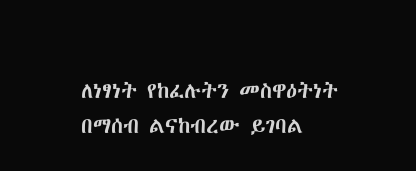ለነፃነት የከፈሉትን መስዋዕትነት በማሰብ ልናከብረው ይገባል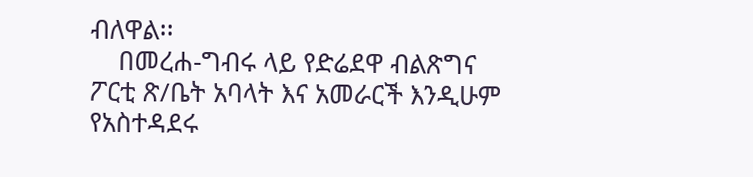ብለዋል፡፡
    በመረሐ-ግብሩ ላይ የድሬደዋ ብልጽግና ፖርቲ ጽ/ቤት አባላት እና አመራርች እንዲሁም የአስተዳደሩ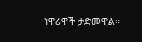ነዋሪዋች ታድመዋል።